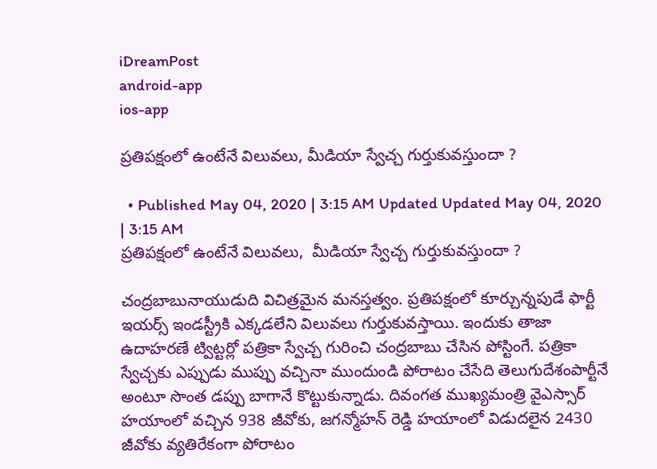iDreamPost
android-app
ios-app

ప్రతిపక్షంలో ఉంటేనే విలువలు, మీడియా స్వేచ్చ గుర్తుకువస్తుందా ?

  • Published May 04, 2020 | 3:15 AM Updated Updated May 04, 2020 | 3:15 AM
ప్రతిపక్షంలో ఉంటేనే విలువలు,  మీడియా స్వేచ్చ గుర్తుకువస్తుందా ?

చంద్రబాబునాయుడుది విచిత్రమైన మనస్తత్వం. ప్రతిపక్షంలో కూర్చున్నపుడే ఫార్టీ ఇయర్స్ ఇండస్ట్రీకి ఎక్కడలేని విలువలు గుర్తుకువస్తాయి. ఇందుకు తాజా ఉదాహరణే ట్విట్టర్లో పత్రికా స్వేచ్చ గురించి చంద్రబాబు చేసిన పోస్టింగే. పత్రికా స్వేచ్చకు ఎప్పుడు ముప్పు వచ్చినా ముందుండి పోరాటం చేసేది తెలుగుదేశంపార్టీనే అంటూ సొంత డప్పు బాగానే కొట్టుకున్నాడు. దివంగత ముఖ్యమంత్రి వైఎస్సార్ హయాంలో వచ్చిన 938 జీవోకు, జగన్మోహన్ రెడ్డి హయాంలో విడుదలైన 2430 జీవోకు వ్యతిరేకంగా పోరాటం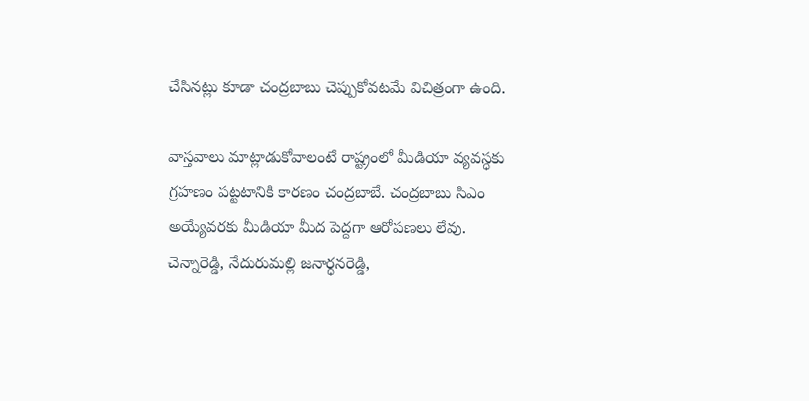చేసినట్లు కూడా చంద్రబాబు చెప్పుకోవటమే విచిత్రంగా ఉంది.

వాస్తవాలు మాట్లాడుకోవాలంటే రాష్ట్రంలో మీడియా వ్యవస్ధకు గ్రహణం పట్టటానికి కారణం చంద్రబాబే. చంద్రబాబు సిఎం అయ్యేవరకు మీడియా మీద పెద్దగా ఆరోపణలు లేవు. చెన్నారెడ్డి, నేదురుమల్లి జనార్ధనరెడ్డి,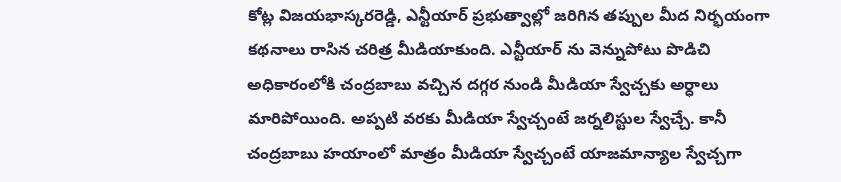కోట్ల విజయభాస్కరరెడ్డి, ఎన్టీయార్ ప్రభుత్వాల్లో జరిగిన తప్పుల మీద నిర్భయంగా కథనాలు రాసిన చరిత్ర మీడియాకుంది. ఎన్టీయార్ ను వెన్నుపోటు పొడిచి అధికారంలోకి చంద్రబాబు వచ్చిన దగ్గర నుండి మీడియా స్వేచ్చకు అర్ధాలు మారిపోయింది. అప్పటి వరకు మీడియా స్వేచ్చంటే జర్నలిస్టుల స్వేచ్చే. కానీ చంద్రబాబు హయాంలో మాత్రం మీడియా స్వేచ్చంటే యాజమాన్యాల స్వేచ్చగా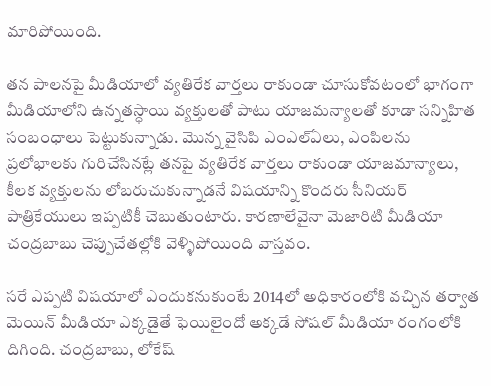మారిపోయింది.

తన పాలనపై మీడియాలో వ్యతిరేక వార్తలు రాకుండా చూసుకోవటంలో భాగంగా మీడియాలోని ఉన్నతస్ధాయి వ్యక్తులతో పాటు యాజమన్యాలతో కూడా సన్నిహిత సంబంధాలు పెట్టుకున్నాడు. మొన్న వైసిపి ఎంఎల్ఏలు, ఎంపిలను ప్రలోభాలకు గురిచేసినట్లే తనపై వ్యతిరేక వార్తలు రాకుండా యాజమాన్యాలు, కీలక వ్యక్తులను లోబరుచుకున్నాడనే విషయాన్ని కొందరు సీనియర్ పాత్రికేయులు ఇప్పటికీ చెబుతుంటారు. కారణాలేవైనా మెజారిటి మీడియా చంద్రబాబు చెప్పుచేతల్లోకి వెళ్ళిపోయింది వాస్తవం.

సరే ఎప్పటి విషయాలో ఎందుకనుకుంటే 2014లో అధికారంలోకి వచ్చిన తర్వాత మెయిన్ మీడియా ఎక్కడైతే ఫెయిలైందో అక్కడే సోషల్ మీడియా రంగంలోకి దిగింది. చంద్రబాబు, లోకేష్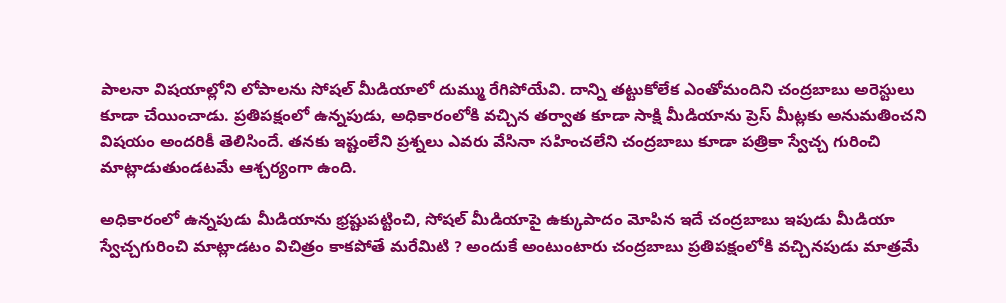పాలనా విషయాల్లోని లోపాలను సోషల్ మీడియాలో దుమ్ము రేగిపోయేవి. దాన్ని తట్టుకోలేక ఎంతోమందిని చంద్రబాబు అరెస్టులు కూడా చేయించాడు. ప్రతిపక్షంలో ఉన్నపుడు, అధికారంలోకి వచ్చిన తర్వాత కూడా సాక్షి మీడియాను ప్రెస్ మీట్లకు అనుమతించని విషయం అందరికీ తెలిసిందే. తనకు ఇష్టంలేని ప్రశ్నలు ఎవరు వేసినా సహించలేని చంద్రబాబు కూడా పత్రికా స్వేచ్చ గురించి మాట్లాడుతుండటమే ఆశ్చర్యంగా ఉంది.

అధికారంలో ఉన్నపుడు మీడియాను భ్రష్టుపట్టించి, సోషల్ మీడియాపై ఉక్కుపాదం మోపిన ఇదే చంద్రబాబు ఇపుడు మీడియా స్వేచ్చగురించి మాట్లాడటం విచిత్రం కాకపోతే మరేమిటి ? అందుకే అంటుంటారు చంద్రబాబు ప్రతిపక్షంలోకి వచ్చినపుడు మాత్రమే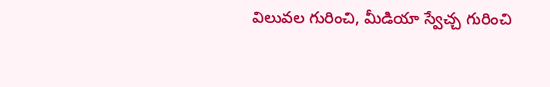విలువల గురించి, మీడియా స్వేచ్చ గురించి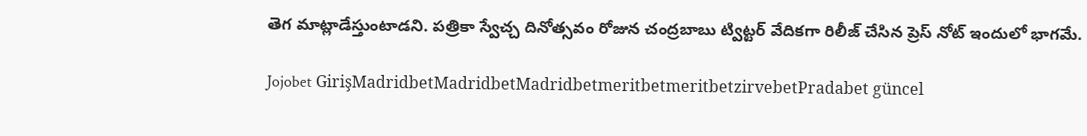తెగ మాట్లాడేస్తుంటాడని. పత్రికా స్వేచ్చ దినోత్సవం రోజున చంద్రబాబు ట్విట్టర్ వేదికగా రిలీజ్ చేసిన ప్రెస్ నోట్ ఇందులో భాగమే.

Jojobet GirişMadridbetMadridbetMadridbetmeritbetmeritbetzirvebetPradabet güncel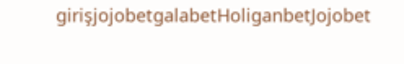girişjojobetgalabetHoliganbetJojobet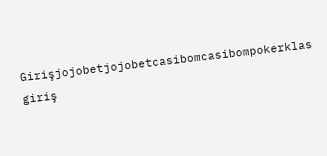Girişjojobetjojobetcasibomcasibompokerklas giriş